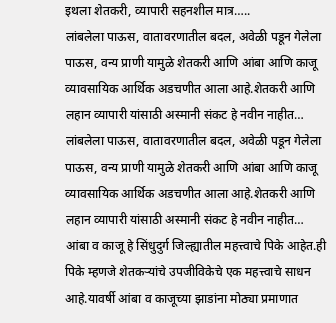इथला शेतकरी, व्यापारी सहनशील मात्र…..
लांबलेला पाऊस, वातावरणातील बदल, अवेळी पडून गेलेला पाऊस, वन्य प्राणी यामुळे शेतकरी आणि आंबा आणि काजू व्यावसायिक आर्थिक अडचणीत आला आहे.शेतकरी आणि लहान व्यापारी यांसाठी अस्मानी संकट हे नवीन नाहीत…
लांबलेला पाऊस, वातावरणातील बदल, अवेळी पडून गेलेला पाऊस, वन्य प्राणी यामुळे शेतकरी आणि आंबा आणि काजू व्यावसायिक आर्थिक अडचणीत आला आहे.शेतकरी आणि लहान व्यापारी यांसाठी अस्मानी संकट हे नवीन नाहीत…
आंबा व काजू हे सिंधुदुर्ग जिल्ह्यातील महत्त्वाचे पिके आहेत.ही पिके म्हणजे शेतकऱ्यांचे उपजीविकेचे एक महत्त्वाचे साधन आहे.यावर्षी आंबा व काजूच्या झाडांना मोठ्या प्रमाणात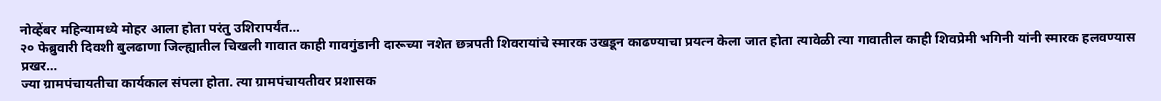नोव्हेंबर महिन्यामध्ये मोहर आला होता परंतु उशिरापर्यंत…
२० फेब्रुवारी दिवशी बुलढाणा जिल्ह्यातील चिखली गावात काही गावगुंडानी दारूच्या नशेत छत्रपती शिवरायांचे स्मारक उखडून काढण्याचा प्रयत्न केला जात होता त्यावेळी त्या गावातील काही शिवप्रेमी भगिनी यांनी स्मारक हलवण्यास प्रखर…
ज्या ग्रामपंचायतीचा कार्यकाल संपला होता. त्या ग्रामपंचायतीवर प्रशासक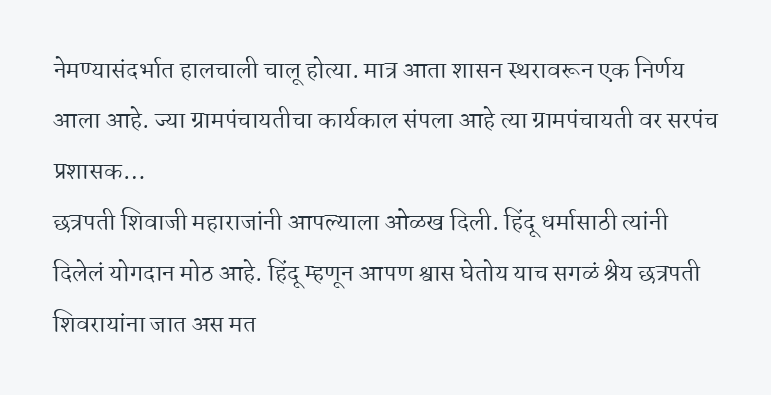नेमण्यासंदर्भात हालचाली चालू होत्या. मात्र आता शासन स्थरावरून एक निर्णय आला आहे. ज्या ग्रामपंचायतीचा कार्यकाल संपला आहे त्या ग्रामपंचायती वर सरपंच प्रशासक…
छत्रपती शिवाजी महाराजांनी आपल्याला ओळख दिली. हिंदू धर्मासाठी त्यांनी दिलेलं योगदान मोठ आहे. हिंदू म्हणून आपण श्वास घेतोय याच सगळं श्रेय छत्रपती शिवरायांना जात अस मत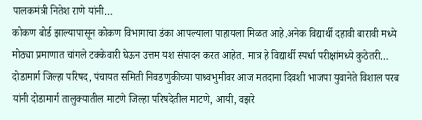पालकमंत्री नितेश राणे यांनी…
कोकण बोर्ड झाल्यापासून कोकण विभागाचा डंका आपल्याला पाहायला मिळत आहे.अनेक विद्यार्थी दहावी बारावी मध्ये मोठ्या प्रमाणात चांगले टक्केवारी घेऊन उत्तम यश संपादन करत आहेत. मात्र हे विद्यार्थी स्पर्धा परीक्षांमध्ये कुठेतरी…
दोडामार्ग जिल्हा परिषद, पंचायत समिती निवडणुकीच्या पाश्र्वभुमीवर आज मतदाना दिवशी भाजपा युवानेते विशाल परब यांनी दोडामार्ग तालुक्यातील माटणे जिल्हा परिषदेतील माटणे, आयी, वझरे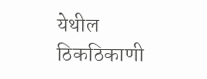येथील ठिकठिकाणी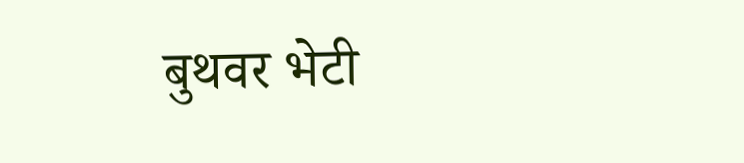बुथवर भेटी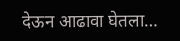देऊन आढावा घेतला…